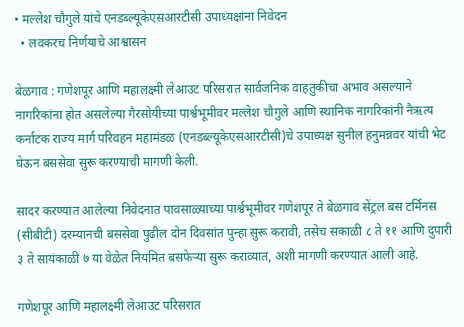• मल्लेश चौगुले यांचे एनडब्ल्यूकेएसआरटीसी उपाध्यक्षांना निवेदन
  • लवकरच निर्णयाचे आश्वासन

बेळगाव : गणेशपूर आणि महालक्ष्मी लेआउट परिसरात सार्वजनिक वाहतुकीचा अभाव असल्याने नागरिकांना होत असलेल्या गैरसोयीच्या पार्श्वभूमीवर मल्लेश चौगुले आणि स्थानिक नागरिकांनी नैऋत्य कर्नाटक राज्य मार्ग परिवहन महामंडळ (एनडब्ल्यूकेएसआरटीसी)चे उपाध्यक्ष सुनील हनुमन्नवर यांची भेट घेऊन बससेवा सुरू करण्याची मागणी केली.

सादर करण्यात आलेल्या निवेदनात पावसाळ्याच्या पार्श्वभूमीवर गणेशपूर ते बेळगाव सेंट्रल बस टर्मिनस (सीबीटी) दरम्यानची बससेवा पुढील दोन दिवसांत पुन्हा सुरू करावी, तसेच सकाळी ८ ते ११ आणि दुपारी ३ ते सायंकाळी ७ या वेळेत नियमित बसफेऱ्या सुरू कराव्यात, अशी मागणी करण्यात आली आहे.

गणेशपूर आणि महालक्ष्मी लेआउट परिसरात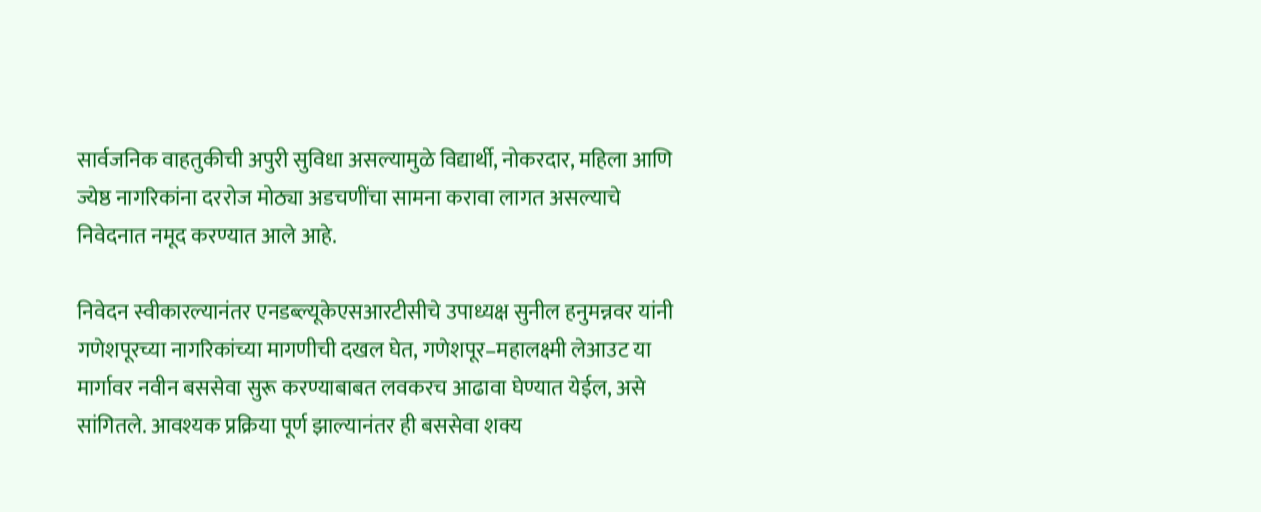सार्वजनिक वाहतुकीची अपुरी सुविधा असल्यामुळे विद्यार्थी, नोकरदार, महिला आणि ज्येष्ठ नागरिकांना दररोज मोठ्या अडचणींचा सामना करावा लागत असल्याचे निवेदनात नमूद करण्यात आले आहे.

निवेदन स्वीकारल्यानंतर एनडब्ल्यूकेएसआरटीसीचे उपाध्यक्ष सुनील हनुमन्नवर यांनी गणेशपूरच्या नागरिकांच्या मागणीची दखल घेत, गणेशपूर–महालक्ष्मी लेआउट या मार्गावर नवीन बससेवा सुरू करण्याबाबत लवकरच आढावा घेण्यात येईल, असे सांगितले. आवश्यक प्रक्रिया पूर्ण झाल्यानंतर ही बससेवा शक्य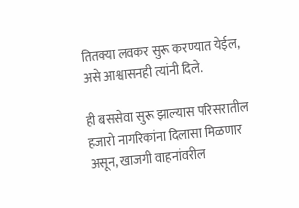तितक्या लवकर सुरू करण्यात येईल, असे आश्वासनही त्यांनी दिले.

ही बससेवा सुरू झाल्यास परिसरातील हजारो नागरिकांना दिलासा मिळणार असून, खाजगी वाहनांवरील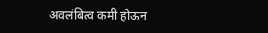अवलंबित्व कमी होऊन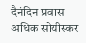दैनंदिन प्रवास अधिक सोयीस्कर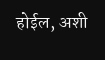होईल, अशी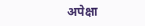अपेक्षा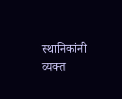स्थानिकांनी व्यक्त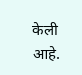केली आहे.